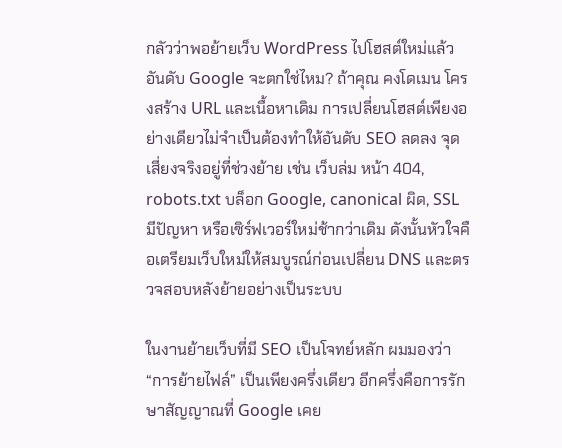กลัวว่าพอย้ายเว็บ WordPress ไปโฮสต์ใหม่แล้วอันดับ Google จะตกใช่ไหม? ถ้าคุณ คงโดเมน โครงสร้าง URL และเนื้อหาเดิม การเปลี่ยนโฮสต์เพียงอย่างเดียวไม่จำเป็นต้องทำให้อันดับ SEO ลดลง จุดเสี่ยงจริงอยู่ที่ช่วงย้าย เช่น เว็บล่ม หน้า 404, robots.txt บล็อก Google, canonical ผิด, SSL มีปัญหา หรือเซิร์ฟเวอร์ใหม่ช้ากว่าเดิม ดังนั้นหัวใจคือเตรียมเว็บใหม่ให้สมบูรณ์ก่อนเปลี่ยน DNS และตรวจสอบหลังย้ายอย่างเป็นระบบ

ในงานย้ายเว็บที่มี SEO เป็นโจทย์หลัก ผมมองว่า “การย้ายไฟล์” เป็นเพียงครึ่งเดียว อีกครึ่งคือการรักษาสัญญาณที่ Google เคย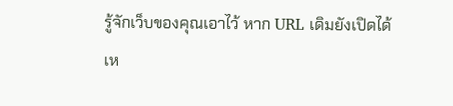รู้จักเว็บของคุณเอาไว้ หาก URL เดิมยังเปิดได้เห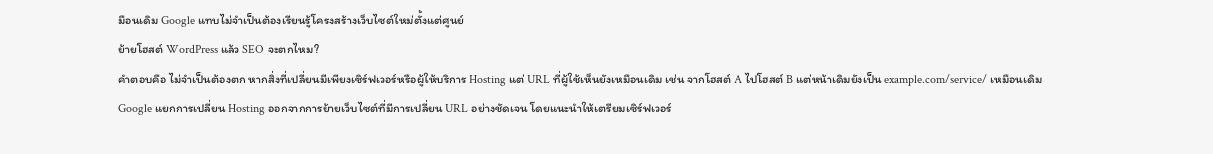มือนเดิม Google แทบไม่จำเป็นต้องเรียนรู้โครงสร้างเว็บไซต์ใหม่ตั้งแต่ศูนย์
ย้ายโฮสต์ WordPress แล้ว SEO จะตกไหม?
คำตอบคือ ไม่จำเป็นต้องตก หากสิ่งที่เปลี่ยนมีเพียงเซิร์ฟเวอร์หรือผู้ให้บริการ Hosting แต่ URL ที่ผู้ใช้เห็นยังเหมือนเดิม เช่น จากโฮสต์ A ไปโฮสต์ B แต่หน้าเดิมยังเป็น example.com/service/ เหมือนเดิม
Google แยกการเปลี่ยน Hosting ออกจากการย้ายเว็บไซต์ที่มีการเปลี่ยน URL อย่างชัดเจน โดยแนะนำให้เตรียมเซิร์ฟเวอร์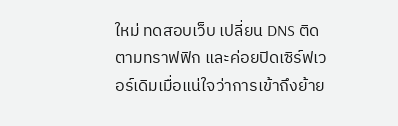ใหม่ ทดสอบเว็บ เปลี่ยน DNS ติดตามทราฟฟิก และค่อยปิดเซิร์ฟเวอร์เดิมเมื่อแน่ใจว่าการเข้าถึงย้าย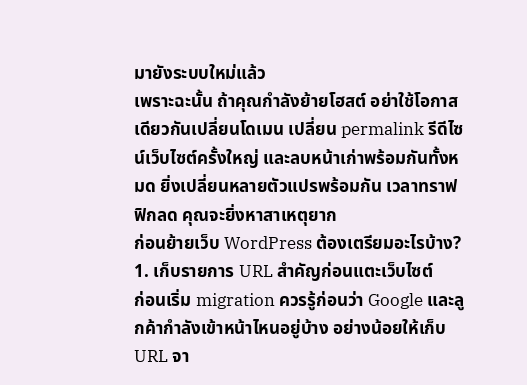มายังระบบใหม่แล้ว
เพราะฉะนั้น ถ้าคุณกำลังย้ายโฮสต์ อย่าใช้โอกาสเดียวกันเปลี่ยนโดเมน เปลี่ยน permalink รีดีไซน์เว็บไซต์ครั้งใหญ่ และลบหน้าเก่าพร้อมกันทั้งหมด ยิ่งเปลี่ยนหลายตัวแปรพร้อมกัน เวลาทราฟฟิกลด คุณจะยิ่งหาสาเหตุยาก
ก่อนย้ายเว็บ WordPress ต้องเตรียมอะไรบ้าง?
1. เก็บรายการ URL สำคัญก่อนแตะเว็บไซต์
ก่อนเริ่ม migration ควรรู้ก่อนว่า Google และลูกค้ากำลังเข้าหน้าไหนอยู่บ้าง อย่างน้อยให้เก็บ URL จา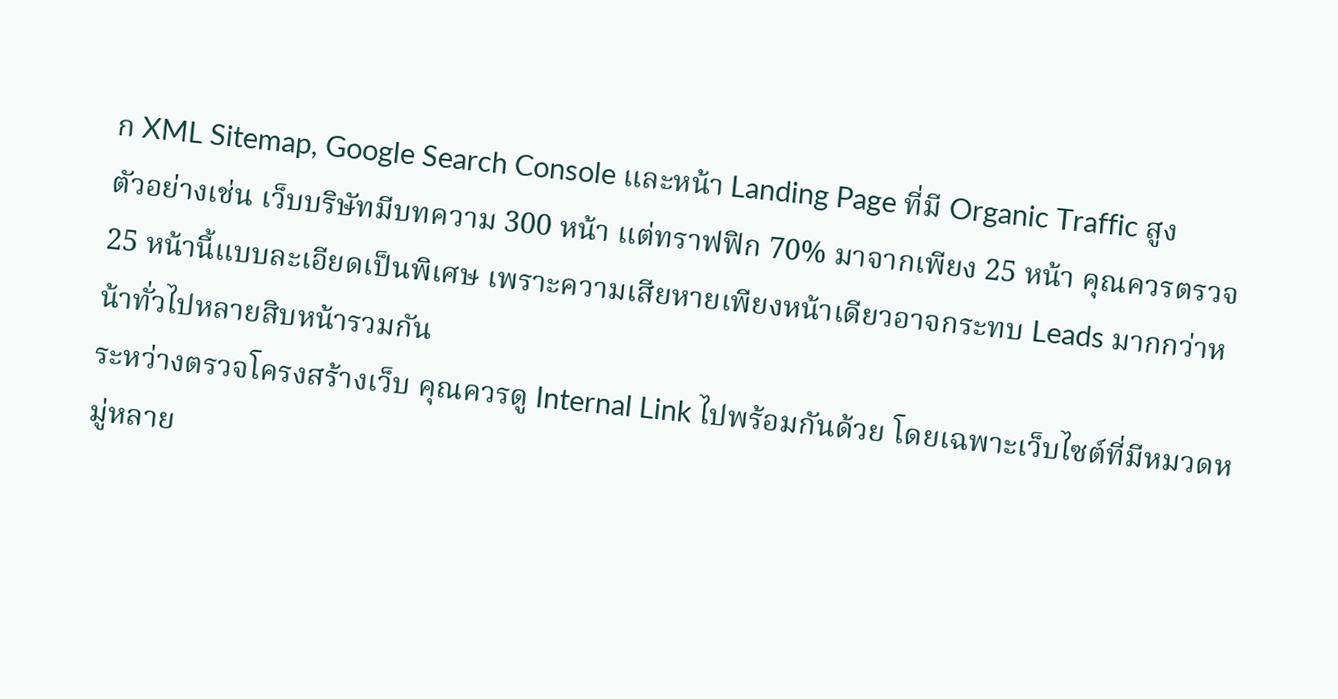ก XML Sitemap, Google Search Console และหน้า Landing Page ที่มี Organic Traffic สูง
ตัวอย่างเช่น เว็บบริษัทมีบทความ 300 หน้า แต่ทราฟฟิก 70% มาจากเพียง 25 หน้า คุณควรตรวจ 25 หน้านี้แบบละเอียดเป็นพิเศษ เพราะความเสียหายเพียงหน้าเดียวอาจกระทบ Leads มากกว่าหน้าทั่วไปหลายสิบหน้ารวมกัน
ระหว่างตรวจโครงสร้างเว็บ คุณควรดู Internal Link ไปพร้อมกันด้วย โดยเฉพาะเว็บไซต์ที่มีหมวดหมู่หลาย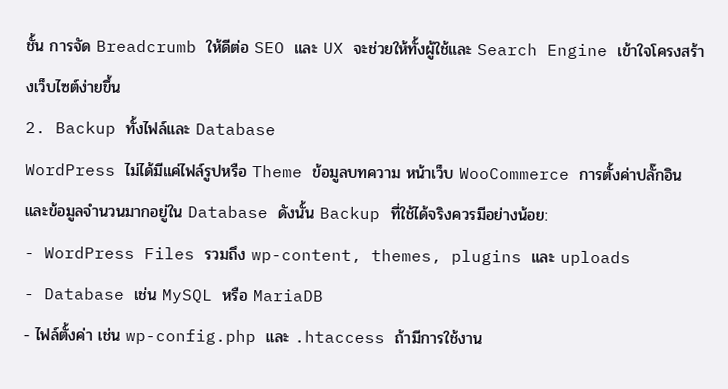ชั้น การจัด Breadcrumb ให้ดีต่อ SEO และ UX จะช่วยให้ทั้งผู้ใช้และ Search Engine เข้าใจโครงสร้างเว็บไซต์ง่ายขึ้น
2. Backup ทั้งไฟล์และ Database
WordPress ไม่ได้มีแค่ไฟล์รูปหรือ Theme ข้อมูลบทความ หน้าเว็บ WooCommerce การตั้งค่าปลั๊กอิน และข้อมูลจำนวนมากอยู่ใน Database ดังนั้น Backup ที่ใช้ได้จริงควรมีอย่างน้อย:
- WordPress Files รวมถึง wp-content, themes, plugins และ uploads
- Database เช่น MySQL หรือ MariaDB
- ไฟล์ตั้งค่า เช่น wp-config.php และ .htaccess ถ้ามีการใช้งาน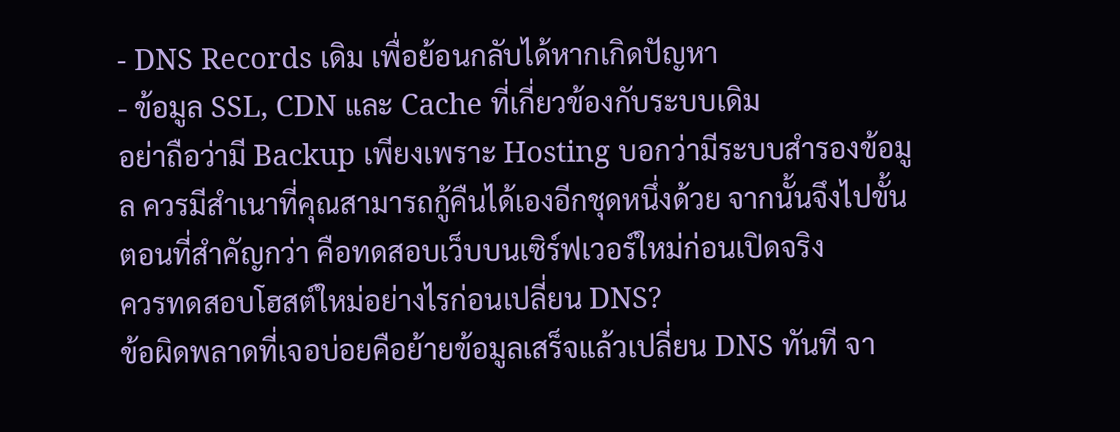- DNS Records เดิม เพื่อย้อนกลับได้หากเกิดปัญหา
- ข้อมูล SSL, CDN และ Cache ที่เกี่ยวข้องกับระบบเดิม
อย่าถือว่ามี Backup เพียงเพราะ Hosting บอกว่ามีระบบสำรองข้อมูล ควรมีสำเนาที่คุณสามารถกู้คืนได้เองอีกชุดหนึ่งด้วย จากนั้นจึงไปขั้นตอนที่สำคัญกว่า คือทดสอบเว็บบนเซิร์ฟเวอร์ใหม่ก่อนเปิดจริง
ควรทดสอบโฮสต์ใหม่อย่างไรก่อนเปลี่ยน DNS?
ข้อผิดพลาดที่เจอบ่อยคือย้ายข้อมูลเสร็จแล้วเปลี่ยน DNS ทันที จา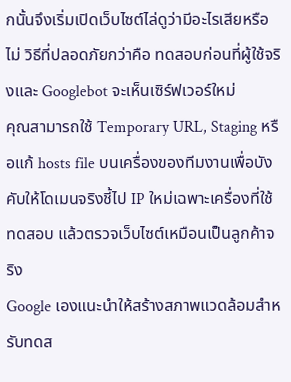กนั้นจึงเริ่มเปิดเว็บไซต์ไล่ดูว่ามีอะไรเสียหรือไม่ วิธีที่ปลอดภัยกว่าคือ ทดสอบก่อนที่ผู้ใช้จริงและ Googlebot จะเห็นเซิร์ฟเวอร์ใหม่
คุณสามารถใช้ Temporary URL, Staging หรือแก้ hosts file บนเครื่องของทีมงานเพื่อบังคับให้โดเมนจริงชี้ไป IP ใหม่เฉพาะเครื่องที่ใช้ทดสอบ แล้วตรวจเว็บไซต์เหมือนเป็นลูกค้าจริง
Google เองแนะนำให้สร้างสภาพแวดล้อมสำหรับทดส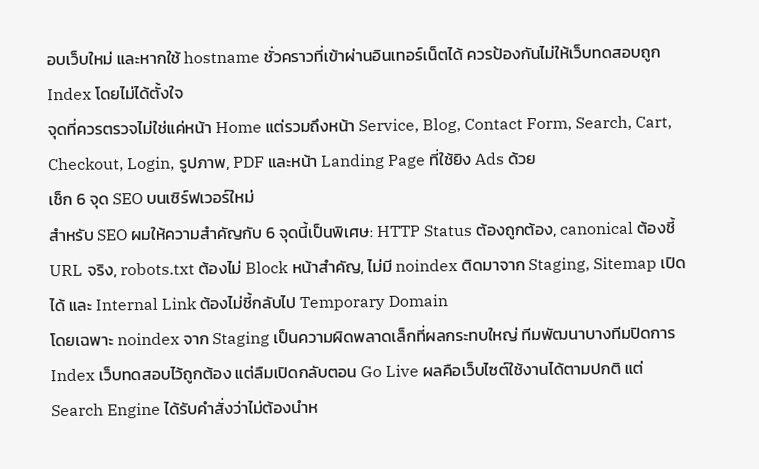อบเว็บใหม่ และหากใช้ hostname ชั่วคราวที่เข้าผ่านอินเทอร์เน็ตได้ ควรป้องกันไม่ให้เว็บทดสอบถูก Index โดยไม่ได้ตั้งใจ
จุดที่ควรตรวจไม่ใช่แค่หน้า Home แต่รวมถึงหน้า Service, Blog, Contact Form, Search, Cart, Checkout, Login, รูปภาพ, PDF และหน้า Landing Page ที่ใช้ยิง Ads ด้วย
เช็ก 6 จุด SEO บนเซิร์ฟเวอร์ใหม่
สำหรับ SEO ผมให้ความสำคัญกับ 6 จุดนี้เป็นพิเศษ: HTTP Status ต้องถูกต้อง, canonical ต้องชี้ URL จริง, robots.txt ต้องไม่ Block หน้าสำคัญ, ไม่มี noindex ติดมาจาก Staging, Sitemap เปิดได้ และ Internal Link ต้องไม่ชี้กลับไป Temporary Domain
โดยเฉพาะ noindex จาก Staging เป็นความผิดพลาดเล็กที่ผลกระทบใหญ่ ทีมพัฒนาบางทีมปิดการ Index เว็บทดสอบไว้ถูกต้อง แต่ลืมเปิดกลับตอน Go Live ผลคือเว็บไซต์ใช้งานได้ตามปกติ แต่ Search Engine ได้รับคำสั่งว่าไม่ต้องนำห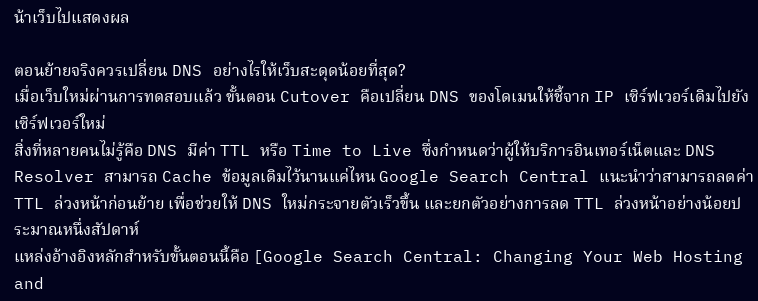น้าเว็บไปแสดงผล

ตอนย้ายจริงควรเปลี่ยน DNS อย่างไรให้เว็บสะดุดน้อยที่สุด?
เมื่อเว็บใหม่ผ่านการทดสอบแล้ว ขั้นตอน Cutover คือเปลี่ยน DNS ของโดเมนให้ชี้จาก IP เซิร์ฟเวอร์เดิมไปยังเซิร์ฟเวอร์ใหม่
สิ่งที่หลายคนไม่รู้คือ DNS มีค่า TTL หรือ Time to Live ซึ่งกำหนดว่าผู้ให้บริการอินเทอร์เน็ตและ DNS Resolver สามารถ Cache ข้อมูลเดิมไว้นานแค่ไหน Google Search Central แนะนำว่าสามารถลดค่า TTL ล่วงหน้าก่อนย้าย เพื่อช่วยให้ DNS ใหม่กระจายตัวเร็วขึ้น และยกตัวอย่างการลด TTL ล่วงหน้าอย่างน้อยประมาณหนึ่งสัปดาห์
แหล่งอ้างอิงหลักสำหรับขั้นตอนนี้คือ [Google Search Central: Changing Your Web Hosting and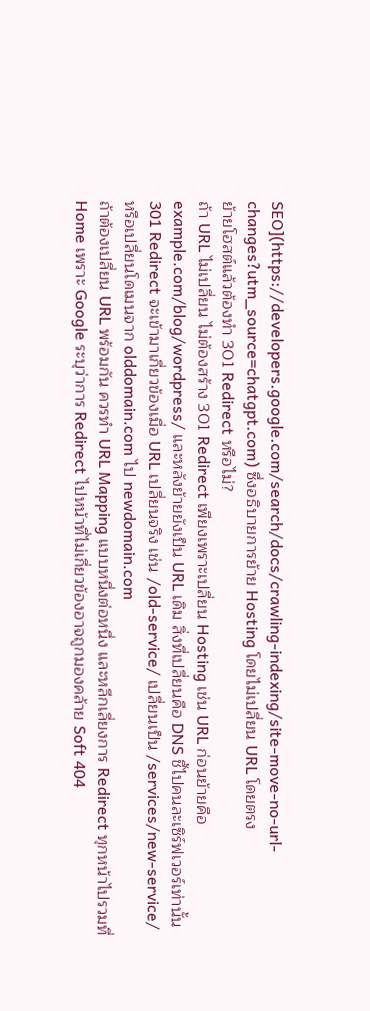SEO](https://developers.google.com/search/docs/crawling-indexing/site-move-no-url-changes?utm_source=chatgpt.com) ซึ่งอธิบายการย้าย Hosting โดยไม่เปลี่ยน URL โดยตรง
ย้ายโฮสต์แล้วต้องทำ 301 Redirect หรือไม่?
ถ้า URL ไม่เปลี่ยน ไม่ต้องสร้าง 301 Redirect เพียงเพราะเปลี่ยน Hosting เช่น URL ก่อนย้ายคือ example.com/blog/wordpress/ และหลังย้ายยังเป็น URL เดิม สิ่งที่เปลี่ยนคือ DNS ชี้ไปคนละเซิร์ฟเวอร์เท่านั้น
301 Redirect จะเข้ามาเกี่ยวข้องเมื่อ URL เปลี่ยนจริง เช่น /old-service/ เปลี่ยนเป็น /services/new-service/ หรือเปลี่ยนโดเมนจาก olddomain.com ไป newdomain.com
ถ้าต้องเปลี่ยน URL พร้อมกัน ควรทำ URL Mapping แบบหนึ่งต่อหนึ่ง และหลีกเลี่ยงการ Redirect ทุกหน้าไปรวมที่ Home เพราะ Google ระบุว่าการ Redirect ไปหน้าที่ไม่เกี่ยวข้องอาจถูกมองคล้าย Soft 404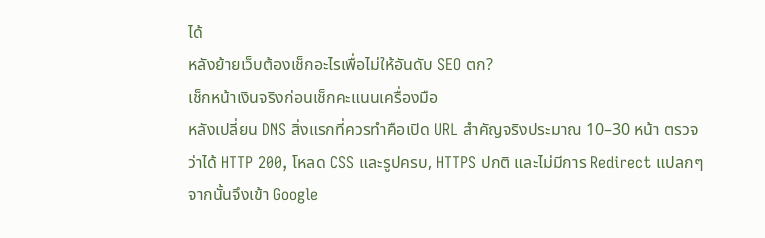ได้
หลังย้ายเว็บต้องเช็กอะไรเพื่อไม่ให้อันดับ SEO ตก?
เช็กหน้าเงินจริงก่อนเช็กคะแนนเครื่องมือ
หลังเปลี่ยน DNS สิ่งแรกที่ควรทำคือเปิด URL สำคัญจริงประมาณ 10–30 หน้า ตรวจว่าได้ HTTP 200, โหลด CSS และรูปครบ, HTTPS ปกติ และไม่มีการ Redirect แปลกๆ
จากนั้นจึงเข้า Google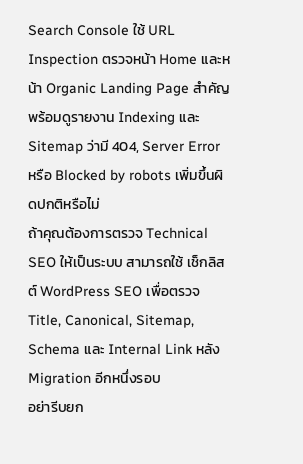Search Console ใช้ URL Inspection ตรวจหน้า Home และหน้า Organic Landing Page สำคัญ พร้อมดูรายงาน Indexing และ Sitemap ว่ามี 404, Server Error หรือ Blocked by robots เพิ่มขึ้นผิดปกติหรือไม่
ถ้าคุณต้องการตรวจ Technical SEO ให้เป็นระบบ สามารถใช้ เช็กลิสต์ WordPress SEO เพื่อตรวจ Title, Canonical, Sitemap, Schema และ Internal Link หลัง Migration อีกหนึ่งรอบ
อย่ารีบยก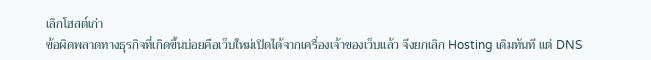เลิกโฮสต์เก่า
ข้อผิดพลาดทางธุรกิจที่เกิดขึ้นบ่อยคือเว็บใหม่เปิดได้จากเครื่องเจ้าของเว็บแล้ว จึงยกเลิก Hosting เดิมทันที แต่ DNS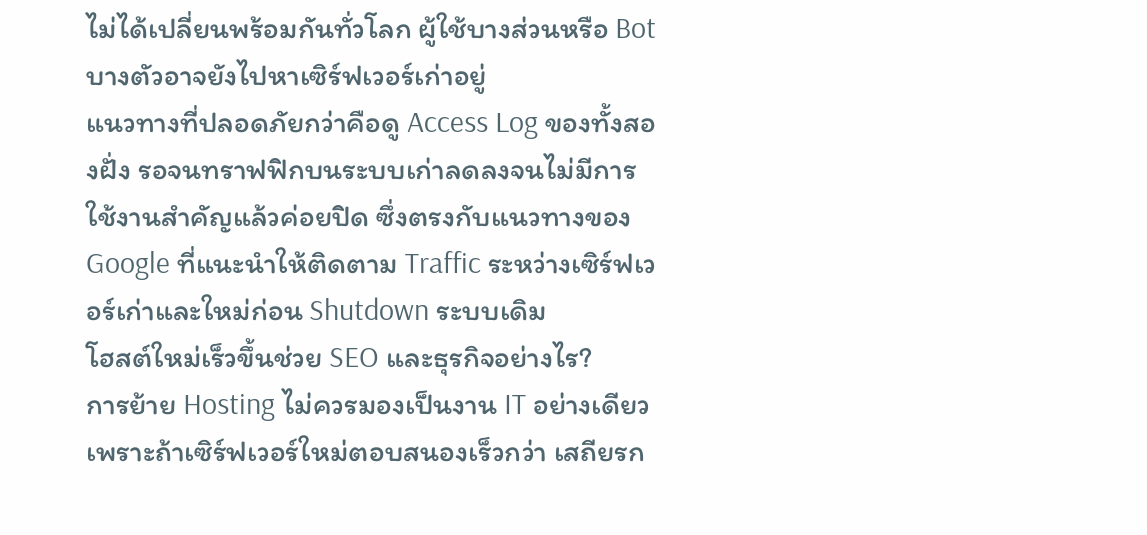ไม่ได้เปลี่ยนพร้อมกันทั่วโลก ผู้ใช้บางส่วนหรือ Bot บางตัวอาจยังไปหาเซิร์ฟเวอร์เก่าอยู่
แนวทางที่ปลอดภัยกว่าคือดู Access Log ของทั้งสองฝั่ง รอจนทราฟฟิกบนระบบเก่าลดลงจนไม่มีการใช้งานสำคัญแล้วค่อยปิด ซึ่งตรงกับแนวทางของ Google ที่แนะนำให้ติดตาม Traffic ระหว่างเซิร์ฟเวอร์เก่าและใหม่ก่อน Shutdown ระบบเดิม
โฮสต์ใหม่เร็วขึ้นช่วย SEO และธุรกิจอย่างไร?
การย้าย Hosting ไม่ควรมองเป็นงาน IT อย่างเดียว เพราะถ้าเซิร์ฟเวอร์ใหม่ตอบสนองเร็วกว่า เสถียรก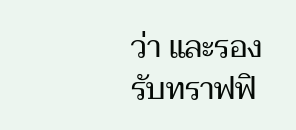ว่า และรองรับทราฟฟิ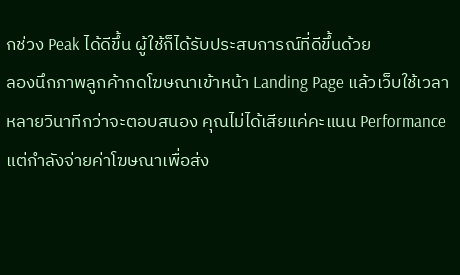กช่วง Peak ได้ดีขึ้น ผู้ใช้ก็ได้รับประสบการณ์ที่ดีขึ้นด้วย
ลองนึกภาพลูกค้ากดโฆษณาเข้าหน้า Landing Page แล้วเว็บใช้เวลาหลายวินาทีกว่าจะตอบสนอง คุณไม่ได้เสียแค่คะแนน Performance แต่กำลังจ่ายค่าโฆษณาเพื่อส่ง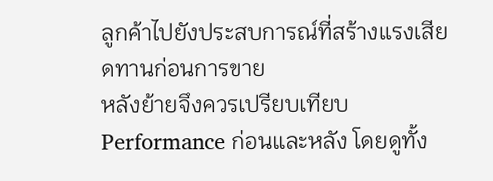ลูกค้าไปยังประสบการณ์ที่สร้างแรงเสียดทานก่อนการขาย
หลังย้ายจึงควรเปรียบเทียบ Performance ก่อนและหลัง โดยดูทั้ง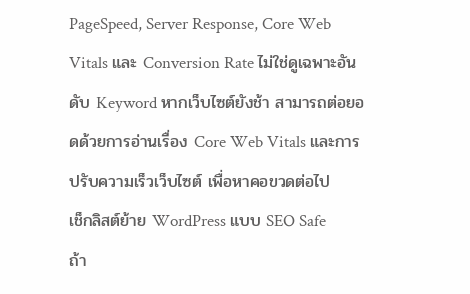PageSpeed, Server Response, Core Web Vitals และ Conversion Rate ไม่ใช่ดูเฉพาะอันดับ Keyword หากเว็บไซต์ยังช้า สามารถต่อยอดด้วยการอ่านเรื่อง Core Web Vitals และการปรับความเร็วเว็บไซต์ เพื่อหาคอขวดต่อไป
เช็กลิสต์ย้าย WordPress แบบ SEO Safe
ถ้า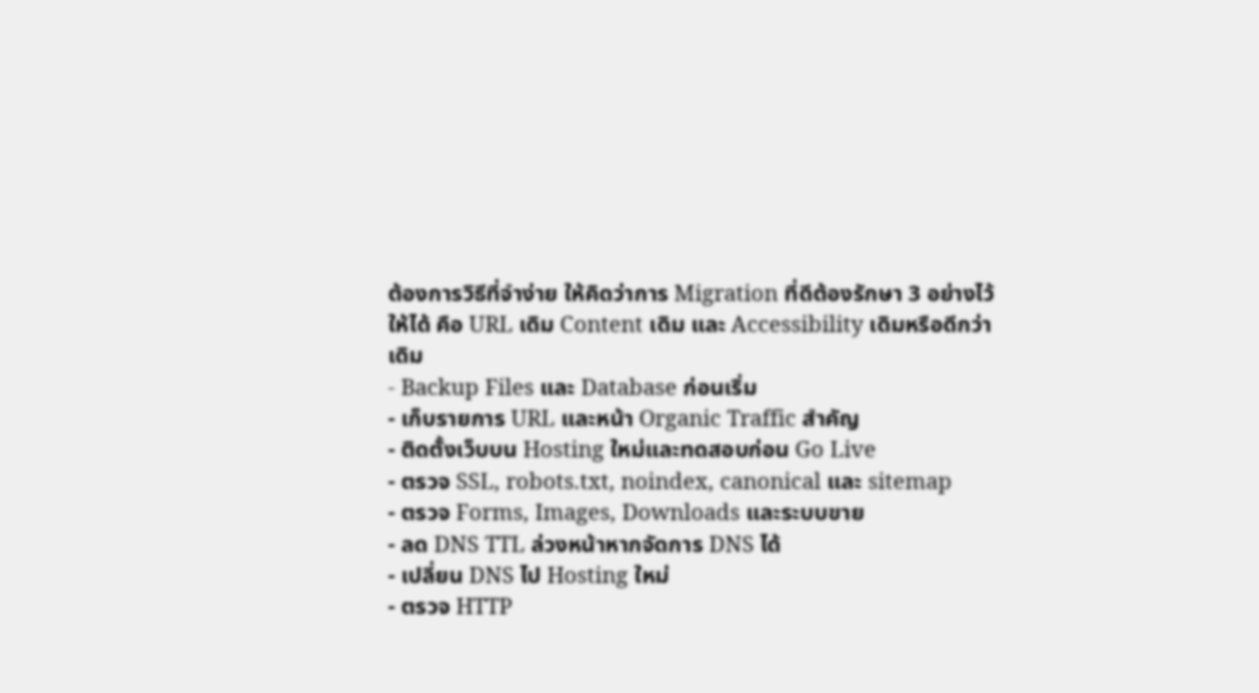ต้องการวิธีที่จำง่าย ให้คิดว่าการ Migration ที่ดีต้องรักษา 3 อย่างไว้ให้ได้ คือ URL เดิม Content เดิม และ Accessibility เดิมหรือดีกว่าเดิม
- Backup Files และ Database ก่อนเริ่ม
- เก็บรายการ URL และหน้า Organic Traffic สำคัญ
- ติดตั้งเว็บบน Hosting ใหม่และทดสอบก่อน Go Live
- ตรวจ SSL, robots.txt, noindex, canonical และ sitemap
- ตรวจ Forms, Images, Downloads และระบบขาย
- ลด DNS TTL ล่วงหน้าหากจัดการ DNS ได้
- เปลี่ยน DNS ไป Hosting ใหม่
- ตรวจ HTTP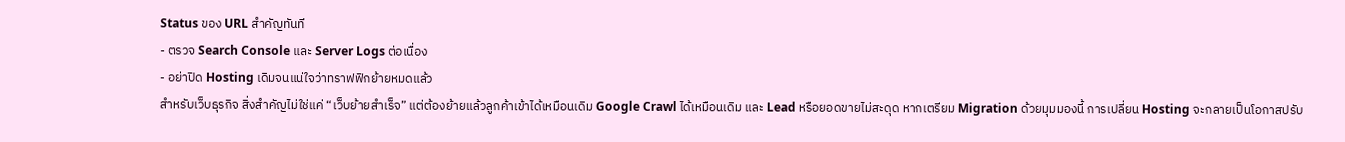Status ของ URL สำคัญทันที
- ตรวจ Search Console และ Server Logs ต่อเนื่อง
- อย่าปิด Hosting เดิมจนแน่ใจว่าทราฟฟิกย้ายหมดแล้ว
สำหรับเว็บธุรกิจ สิ่งสำคัญไม่ใช่แค่ “เว็บย้ายสำเร็จ” แต่ต้องย้ายแล้วลูกค้าเข้าได้เหมือนเดิม Google Crawl ได้เหมือนเดิม และ Lead หรือยอดขายไม่สะดุด หากเตรียม Migration ด้วยมุมมองนี้ การเปลี่ยน Hosting จะกลายเป็นโอกาสปรับ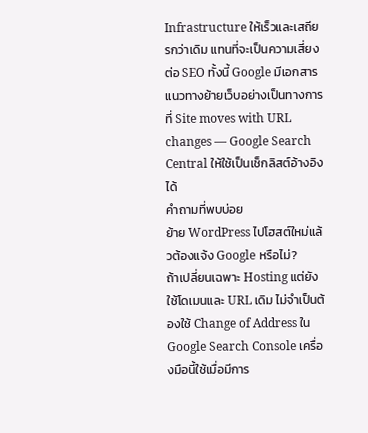Infrastructure ให้เร็วและเสถียรกว่าเดิม แทนที่จะเป็นความเสี่ยงต่อ SEO ทั้งนี้ Google มีเอกสารแนวทางย้ายเว็บอย่างเป็นทางการที่ Site moves with URL changes — Google Search Central ให้ใช้เป็นเช็กลิสต์อ้างอิงได้
คำถามที่พบบ่อย
ย้าย WordPress ไปโฮสต์ใหม่แล้วต้องแจ้ง Google หรือไม่?
ถ้าเปลี่ยนเฉพาะ Hosting แต่ยังใช้โดเมนและ URL เดิม ไม่จำเป็นต้องใช้ Change of Address ใน Google Search Console เครื่องมือนี้ใช้เมื่อมีการ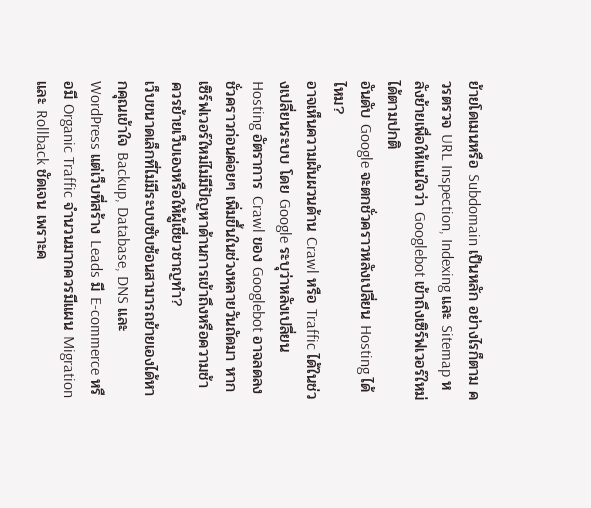ย้ายโดเมนหรือ Subdomain เป็นหลัก อย่างไรก็ตาม ควรตรวจ URL Inspection, Indexing และ Sitemap หลังย้ายเพื่อให้แน่ใจว่า Googlebot เข้าถึงเซิร์ฟเวอร์ใหม่ได้ตามปกติ
อันดับ Google จะตกชั่วคราวหลังเปลี่ยน Hosting ได้ไหม?
อาจเห็นความผันผวนด้าน Crawl หรือ Traffic ได้ในช่วงเปลี่ยนระบบ โดย Google ระบุว่าหลังเปลี่ยน Hosting อัตราการ Crawl ของ Googlebot อาจลดลงชั่วคราวก่อนค่อยๆ เพิ่มขึ้นในช่วงหลายวันถัดมา หากเซิร์ฟเวอร์ใหม่ไม่มีปัญหาด้านการเข้าถึงหรือความช้า
ควรย้ายเว็บเองหรือให้ผู้เชี่ยวชาญทำ?
เว็บขนาดเล็กที่ไม่มีระบบซับซ้อนสามารถย้ายเองได้หากคุณเข้าใจ Backup, Database, DNS และ WordPress แต่เว็บที่สร้าง Leads มี E-commerce หรือมี Organic Traffic จำนวนมากควรมีแผน Migration และ Rollback ชัดเจน เพราะค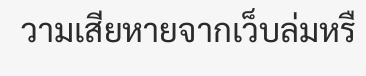วามเสียหายจากเว็บล่มหรื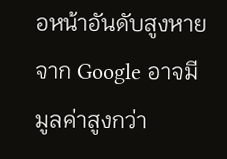อหน้าอันดับสูงหายจาก Google อาจมีมูลค่าสูงกว่า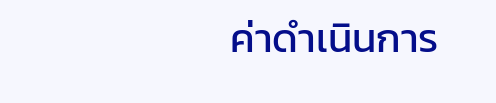ค่าดำเนินการ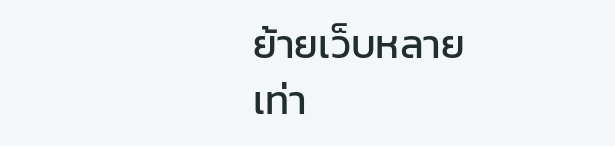ย้ายเว็บหลายเท่า